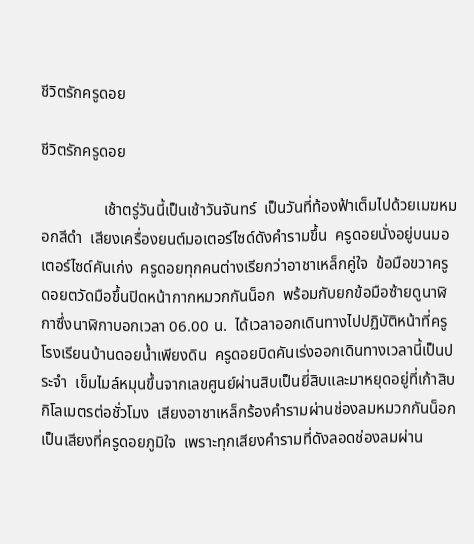ชีวิตรักครูดอย

ชีวิตรักครูดอย

                เช้าตรู่วันนี้เป็นเช้าวันจันทร์  เป็นวันที่ท้องฟ้าเต็มไปด้วยเมฆหมอกสีดำ  เสียงเครื่องยนต์มอเตอร์ไซด์ดังคำรามขึ้น  ครูดอยนั่งอยู่บนมอเตอร์ไซด์คันเก่ง  ครูดอยทุกคนต่างเรียกว่าอาชาเหล็กคู่ใจ  ข้อมือขวาครูดอยตวัดมือขึ้นปิดหน้ากากหมวกกันน็อก  พร้อมกับยกข้อมือซ้ายดูนาฬิกาซึ่งนาฬิกาบอกเวลา 06.00 น.  ได้เวลาออกเดินทางไปปฏิบัติหน้าที่ครูโรงเรียนบ้านดอยน้ำเพียงดิน  ครูดอยบิดคันเร่งออกเดินทางเวลานี้เป็นประจำ  เข็มไมล์หมุนขึ้นจากเลขศูนย์ผ่านสิบเป็นยี่สิบและมาหยุดอยู่ที่เก้าสิบกิโลเมตรต่อชั่วโมง  เสียงอาชาเหล็กร้องคำรามผ่านช่องลมหมวกกันน็อก  เป็นเสียงที่ครูดอยภูมิใจ  เพราะทุกเสียงคำรามที่ดังลอดช่องลมผ่าน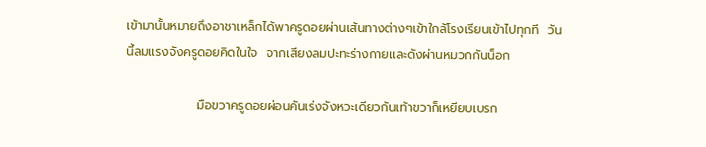เข้ามานั้นหมายถึงอาชาเหล็กได้พาครูดอยผ่านเส้นทางต่างๆเข้าใกล้โรงเรียนเข้าไปทุกที  วันนี้ลมแรงจังครูดอยคิดในใจ  จากเสียงลมปะทะร่างกายและดังผ่านหมวกกันน็อก

                มือขวาครูดอยผ่อนคันเร่งจังหวะเดียวกันเท้าขวาก็เหยียบเบรก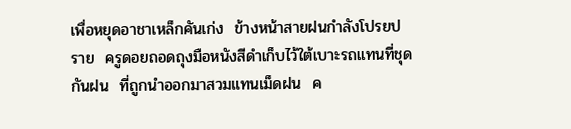เพื่อหยุดอาชาเหล็กคันเก่ง  ข้างหน้าสายฝนกำลังโปรยปราย  ครูดอยถอดถุงมือหนังสีดำเก็บไว้ใต้เบาะรถแทนที่ชุดกันฝน  ที่ถูกนำออกมาสวมแทนเม็ดฝน  ค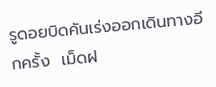รูดอยบิดคันเร่งออกเดินทางอีกครั้ง  เม็ดฝ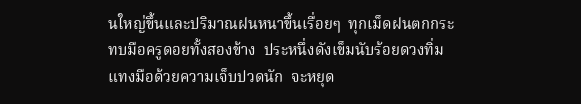นใหญ่ขึ้นและปริมาณฝนหนาขึ้นเรื่อยๆ  ทุกเม็ดฝนตกกระทบมือครูดอยทั้งสองข้าง  ประหนึ่งดังเข็มนับร้อยดวงทิ่มแทงมือด้วยความเจ็บปวดนัก  จะหยุด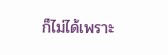ก็ไม่ได้เพราะ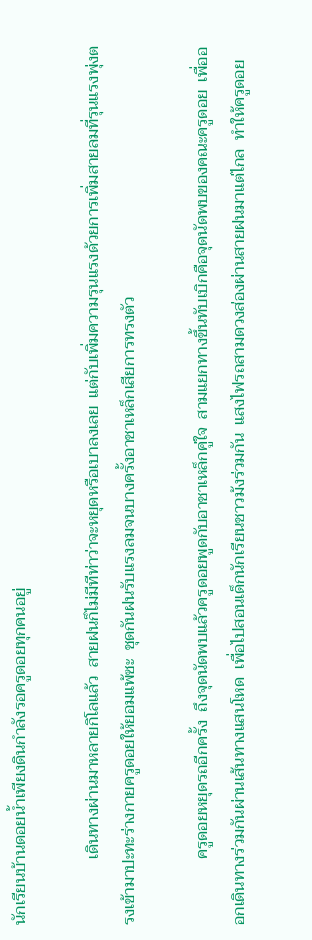นักเรียนบ้านดอยน้ำเพียงดินกำลังรอครูดอยทุกคนอยู่

                เดินทางผ่านมาหลายกิโลแล้ว  สายฝนก็ไม่มีทีท่าว่าจะหยุดหรือเบาลงเลย  แต่กับเพิ่มความรุนแรงด้วยการเพิ่มสายลมที่รุนแรงพุ่งตรงเข้ามาปะทะร่างกายครูดอยให้ยอมแพ้ซะ  ชุดกันฝนรับแรงลมจนบางครั้งอาชาเหล็กเสียการทรงตัว

                ครูดอยหยุดรถอีกครั้ง  ถึงจุดนัดพบแล้วครูดอยพูดกับอาชาเหล็กคู่ใจ  สามแยกทางขึ้นทับเบิกคือจุดนัดพบของคณะครูดอย  เพื่อออกเดินทางร่วมกันผ่านเส้นทางแสนโหด  เพื่อไปสอนเด็กนักเรียนชาวม้งร่วมกัน  แสงไฟรถสามดวงส่องผ่านสายฝนมาแต่ไกล  ทำให้ครูดอย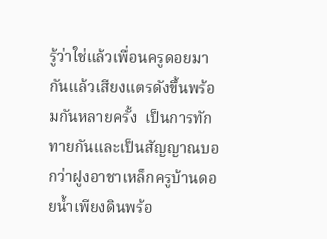รู้ว่าใช่แล้วเพื่อนครูดอยมากันแล้วเสียงแตรดังขึ้นพร้อมกันหลายครั้ง  เป็นการทักทายกันและเป็นสัญญาณบอกว่าฝูงอาชาเหล็กครูบ้านดอยน้ำเพียงดินพร้อ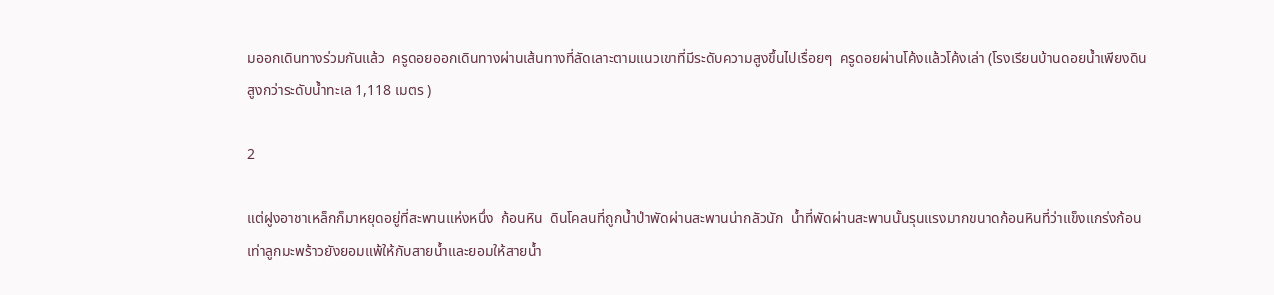มออกเดินทางร่วมกันแล้ว  ครูดอยออกเดินทางผ่านเส้นทางที่ลัดเลาะตามแนวเขาที่มีระดับความสูงขึ้นไปเรื่อยๆ  ครูดอยผ่านโค้งแล้วโค้งเล่า (โรงเรียนบ้านดอยน้ำเพียงดินสูงกว่าระดับน้ำทะเล 1,118 เมตร )

2

แต่ฝูงอาชาเหล็กก็มาหยุดอยู่ที่สะพานแห่งหนึ่ง  ก้อนหิน  ดินโคลนที่ถูกน้ำป่าพัดผ่านสะพานน่ากลัวนัก  น้ำที่พัดผ่านสะพานนั้นรุนแรงมากขนาดก้อนหินที่ว่าแข็งแกร่งก้อนเท่าลูกมะพร้าวยังยอมแพ้ให้กับสายน้ำและยอมให้สายน้ำ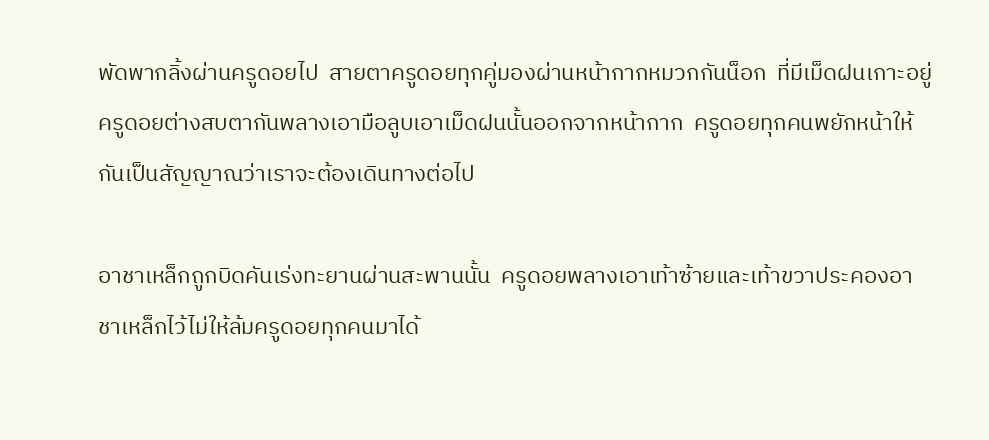พัดพากลิ้งผ่านครูดอยไป  สายตาครูดอยทุกคู่มองผ่านหน้ากากหมวกกันน็อก  ที่มีเม็ดฝนเกาะอยู่  ครูดอยต่างสบตากันพลางเอามือลูบเอาเม็ดฝนนั้นออกจากหน้ากาก  ครูดอยทุกคนพยักหน้าให้กันเป็นสัญญาณว่าเราจะต้องเดินทางต่อไป

อาชาเหล็กถูกบิดคันเร่งทะยานผ่านสะพานนั้น  ครูดอยพลางเอาเท้าซ้ายและเท้าขวาประคองอาชาเหล็กไว้ไม่ให้ล้มครูดอยทุกคนมาได้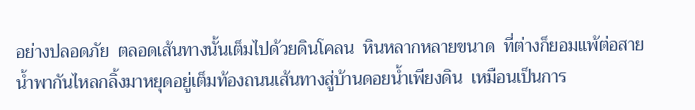อย่างปลอดภัย  ตลอดเส้นทางนั้นเต็มไปด้วยดินโคลน  หินหลากหลายขนาด  ที่ต่างก็ยอมแพ้ต่อสายน้ำพากันไหลกลิ้งมาหยุดอยู่เต็มท้องถนนเส้นทางสู่บ้านดอยน้ำเพียงดิน  เหมือนเป็นการ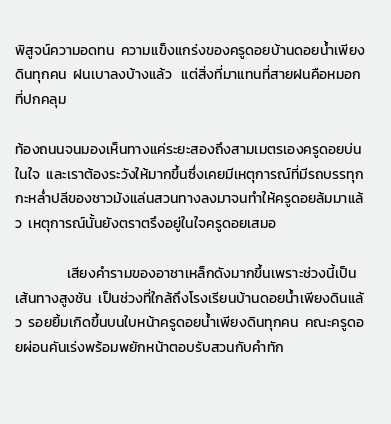พิสูจน์ความอดทน  ความแข็งแกร่งของครูดอยบ้านดอยน้ำเพียงดินทุกคน  ฝนเบาลงบ้างแล้ว   แต่สิ่งที่มาแทนที่สายฝนคือหมอกที่ปกคลุม

ท้องถนนจนมองเห็นทางแค่ระยะสองถึงสามเมตรเองครูดอยบ่นในใจ  และเราต้องระวังให้มากขึ้นซึ่งเคยมีเหตุการณ์ที่มีรถบรรทุกกะหล่ำปลีของชาวม้งแล่นสวนทางลงมาจนทำให้ครูดอยล้มมาแล้ว  เหตุการณ์นั้นยังตราตรึงอยู่ในใจครูดอยเสมอ

                เสียงคำรามของอาชาเหล็กดังมากขึ้นเพราะช่วงนี้เป็นเส้นทางสูงชัน  เป็นช่วงที่ใกล้ถึงโรงเรียนบ้านดอยน้ำเพียงดินแล้ว  รอยยิ้มเกิดขึ้นบนใบหน้าครูดอยน้ำเพียงดินทุกคน  คณะครูดอยผ่อนคันเร่งพร้อมพยักหน้าตอบรับสวนกับคำทัก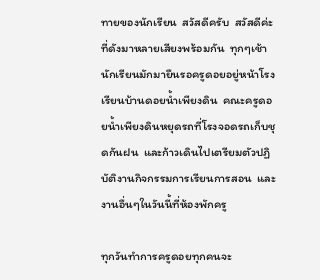ทายของนักเรียน  สวัสดีครับ  สวัสดีค่ะที่ดังมาหลายเสียงพร้อมกัน  ทุกๆเช้านักเรียนมักมายืนรอครูดอยอยู่หน้าโรงเรียนบ้านดอยน้ำเพียงดิน  คณะครูดอยน้ำเพียงดินหยุดรถที่โรงจอดรถเก็บชุดกันฝน  และก้าวเดินไปเตรียมตัวปฏิบัติงานกิจกรรมการเรียนการสอน  และงานอื่นๆในวันนี้ที่ห้องพักครู

ทุกวันทำการครูดอยทุกคนจะ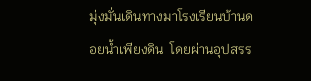มุ่งมั่นเดินทางมาโรงเรียนบ้านดอยน้ำเพียงดิน  โดยผ่านอุปสรร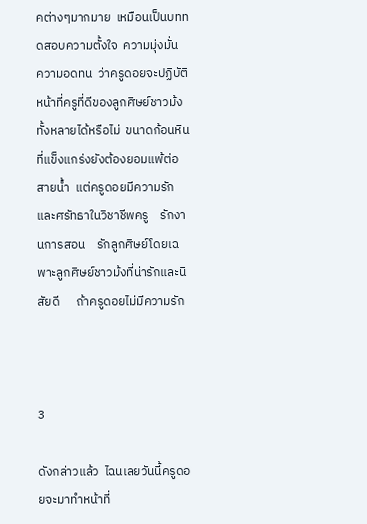คต่างๆมากมาย  เหมือนเป็นบททดสอบความตั้งใจ  ความมุ่งมั่น  ความอดทน  ว่าครูดอยจะปฏิบัติหน้าที่ครูที่ดีของลูกศิษย์ชาวม้งทั้งหลายได้หรือไม่  ขนาดก้อนหินที่แข็งแกร่งยังต้องยอมแพ้ต่อสายน้ำ  แต่ครูดอยมีความรักและศรัทธาในวิชาชีพครู    รักงานการสอน    รักลูกศิษย์โดยเฉพาะลูกศิษย์ชาวม้งที่น่ารักและนิสัยดี      ถ้าครูดอยไม่มีความรัก



3

ดังกล่าวแล้ว  ไฉนเลยวันนี้ครูดอยจะมาทำหน้าที่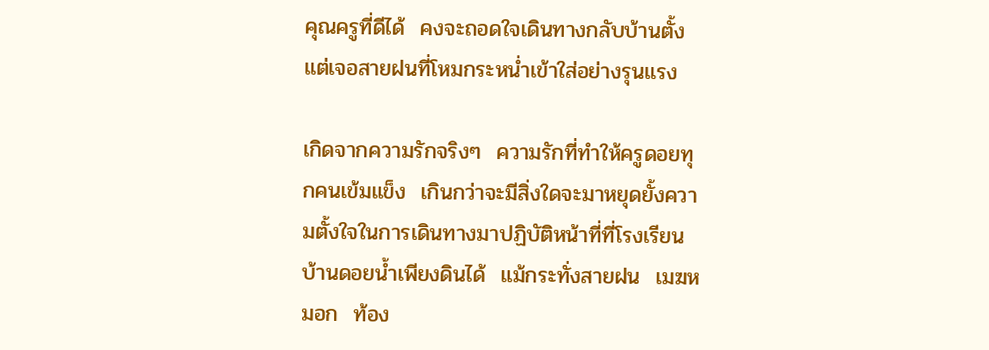คุณครูที่ดีได้  คงจะถอดใจเดินทางกลับบ้านตั้งแต่เจอสายฝนที่โหมกระหน่ำเข้าใส่อย่างรุนแรง

เกิดจากความรักจริงๆ  ความรักที่ทำให้ครูดอยทุกคนเข้มแข็ง  เกินกว่าจะมีสิ่งใดจะมาหยุดยั้งความตั้งใจในการเดินทางมาปฏิบัติหน้าที่ที่โรงเรียนบ้านดอยน้ำเพียงดินได้  แม้กระทั่งสายฝน  เมฆหมอก  ท้อง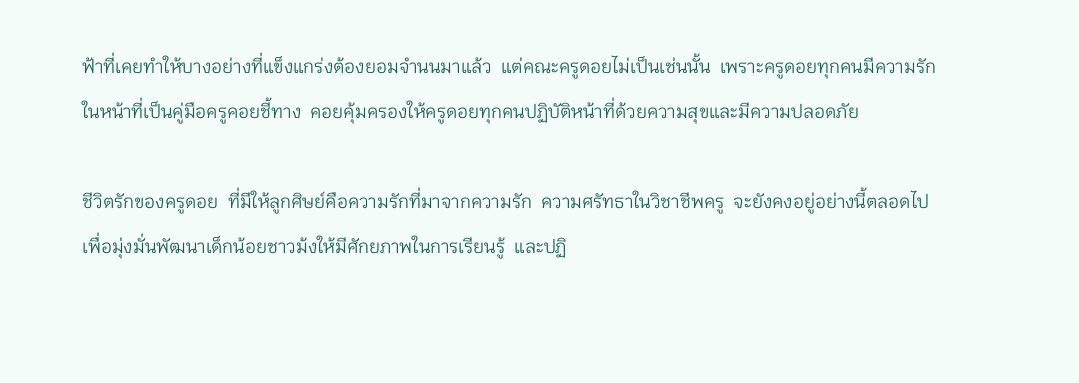ฟ้าที่เคยทำให้บางอย่างที่แข็งแกร่งต้องยอมจำนนมาแล้ว  แต่คณะครูดอยไม่เป็นเช่นนั้น  เพราะครูดอยทุกคนมีความรักในหน้าที่เป็นคู่มือครูคอยชี้ทาง  คอยคุ้มครองให้ครูดอยทุกคนปฏิบัติหน้าที่ด้วยความสุขและมีความปลอดภัย

ชีวิตรักของครูดอย  ที่มีให้ลูกศิษย์คือความรักที่มาจากความรัก  ความศรัทธาในวิชาชีพครู  จะยังคงอยู่อย่างนี้ตลอดไป  เพื่อมุ่งมั่นพัฒนาเด็กน้อยชาวม้งให้มีศักยภาพในการเรียนรู้  และปฏิ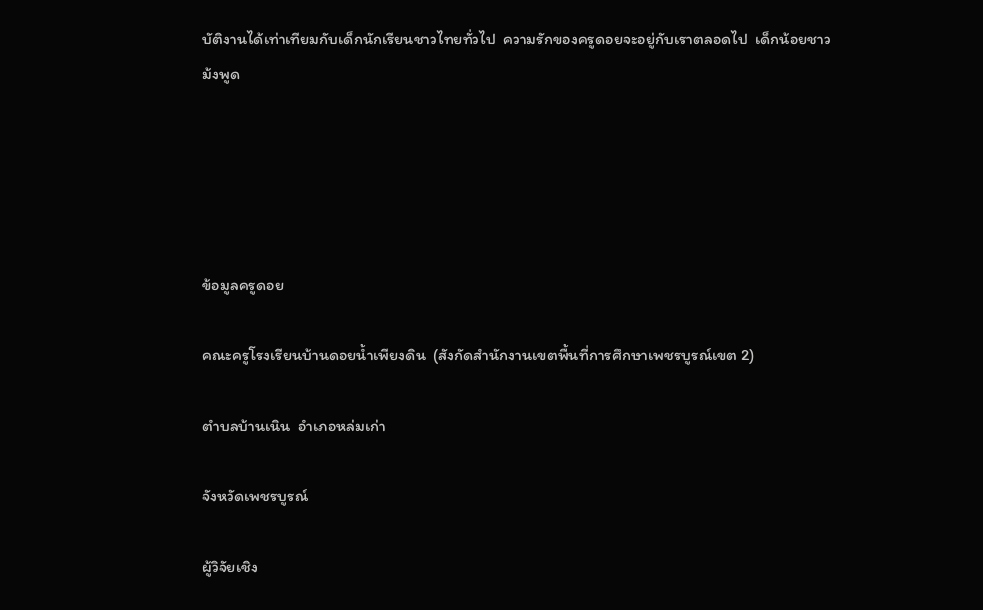บัติงานได้เท่าเทียมกับเด็กนักเรียนชาวไทยทั่วไป  ความรักของครูดอยจะอยู่กับเราตลอดไป  เด็กน้อยชาวม้งพูด





ข้อมูลครูดอย

คณะครูโรงเรียนบ้านดอยน้ำเพียงดิน  (สังกัดสำนักงานเขตพื้นที่การศึกษาเพชรบูรณ์เขต 2)

ตำบลบ้านเนิน  อำเภอหล่มเก่า

จังหวัดเพชรบูรณ์

ผู้วิจัยเชิง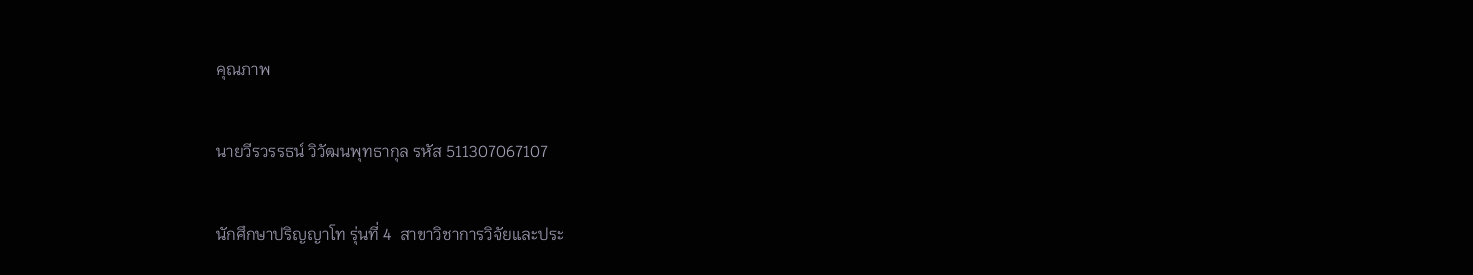คุณภาพ

นายวีรวรรธน์ วิวัฒนพุทธากุล รหัส 511307067107

นักศึกษาปริญญาโท รุ่นที่ 4  สาขาวิชาการวิจัยและประ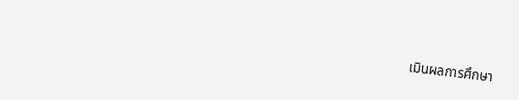เมินผลการศึกษา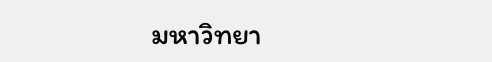มหาวิทยา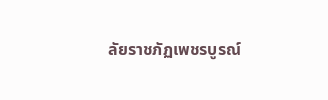ลัยราชภัฏเพชรบูรณ์